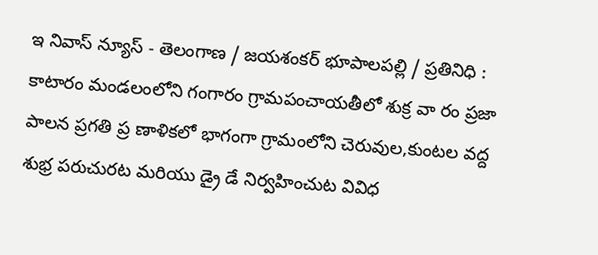ఇ నివాస్ న్యూస్ - తెలంగాణ / జయశంకర్ భూపాలపల్లి / ప్రతినిధి : కాటారం మండలంలోని గంగారం గ్రామపంచాయతీలో శుక్ర వా రం ప్రజా పాలన ప్రగతి ప్ర ణాళికలో భాగంగా గ్రామంలోని చెరువుల,కుంటల వద్ద శుభ్ర పరుచురట మరియు డ్రై డే నిర్వహించుట వివిధ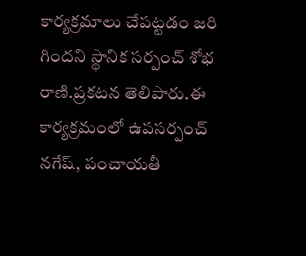కార్యక్రమాలు చేపట్టడం జరి గిందని స్థానిక సర్పంచ్ శోభ రాణి.ప్రకటన తెలిపారు.ఈ కార్యక్రమంలో ఉపసర్పంచ్ నగేష్, పంచాయతీ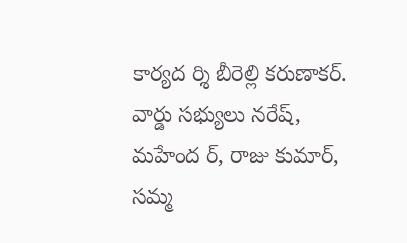కార్యద ర్శి బీరెల్లి కరుణాకర్. వార్డు సభ్యులు నరేష్, మహేంద ర్, రాజు కుమార్, సమ్మ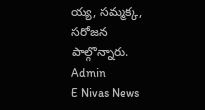య్య, సమ్మక్క, సరోజన పాల్గొన్నారు.
Admin
E Nivas News